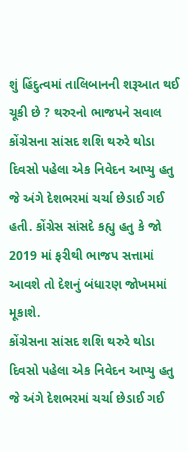શું હિંદુત્વમાં તાલિબાનની શરૂઆત થઈ ચૂકી છે ? થરુરનો ભાજપને સવાલ
કોંગ્રેસના સાંસદ શશિ થરુરે થોડા દિવસો પહેલા એક નિવેદન આપ્યુ હતુ જે અંગે દેશભરમાં ચર્ચા છેડાઈ ગઈ હતી. કોંગ્રેસ સાંસદે કહ્યુ હતુ કે જો 2019 માં ફરીથી ભાજપ સત્તામાં આવશે તો દેશનું બંધારણ જોખમમાં મૂકાશે.
કોંગ્રેસના સાંસદ શશિ થરુરે થોડા દિવસો પહેલા એક નિવેદન આપ્યુ હતુ જે અંગે દેશભરમાં ચર્ચા છેડાઈ ગઈ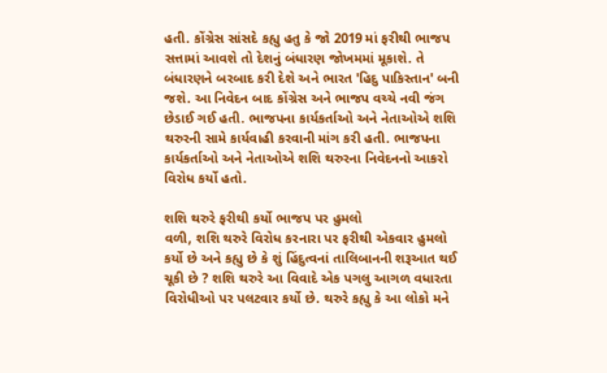હતી. કોંગ્રેસ સાંસદે કહ્યુ હતુ કે જો 2019 માં ફરીથી ભાજપ સત્તામાં આવશે તો દેશનું બંધારણ જોખમમાં મૂકાશે. તે બંધારણને બરબાદ કરી દેશે અને ભારત 'હિદુ પાકિસ્તાન' બની જશે. આ નિવેદન બાદ કોંગ્રેસ અને ભાજપ વચ્ચે નવી જંગ છેડાઈ ગઈ હતી. ભાજપના કાર્યકર્તાઓ અને નેતાઓએ શશિ થરુરની સામે કાર્યવાહી કરવાની માંગ કરી હતી. ભાજપના કાર્યકર્તાઓ અને નેતાઓએ શશિ થરુરના નિવેદનનો આકરો વિરોધ કર્યો હતો.

શશિ થરુરે ફરીથી કર્યો ભાજપ પર હુમલો
વળી, શશિ થરુરે વિરોધ કરનારા પર ફરીથી એકવાર હુમલો કર્યો છે અને કહ્યુ છે કે શું હિંદુત્વનાં તાલિબાનની શરૂઆત થઈ ચૂકી છે ? શશિ થરુરે આ વિવાદે એક પગલુ આગળ વધારતા વિરોધીઓ પર પલટવાર કર્યો છે. થરુરે કહ્યુ કે આ લોકો મને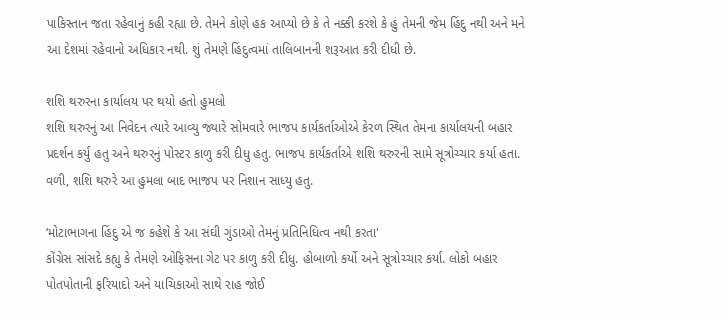પાકિસ્તાન જતા રહેવાનું કહી રહ્યા છે. તેમને કોણે હક આપ્યો છે કે તે નક્કી કરશે કે હું તેમની જેમ હિંદુ નથી અને મને આ દેશમાં રહેવાનો અધિકાર નથી. શું તેમણે હિંદુત્વમાં તાલિબાનની શરૂઆત કરી દીધી છે.

શશિ થરુરના કાર્યાલય પર થયો હતો હુમલો
શશિ થરુરનું આ નિવેદન ત્યારે આવ્યુ જ્યારે સોમવારે ભાજપ કાર્યકર્તાઓએ કેરળ સ્થિત તેમના કાર્યાલયની બહાર પ્રદર્શન કર્યુ હતુ અને થરુરનું પોસ્ટર કાળુ કરી દીધુ હતુ. ભાજપ કાર્યકર્તાએ શશિ થરુરની સામે સૂત્રોચ્ચાર કર્યા હતા. વળી, શશિ થરુરે આ હુમલા બાદ ભાજપ પર નિશાન સાધ્યુ હતુ.

‘મોટાભાગના હિંદુ એ જ કહેશે કે આ સંઘી ગુંડાઓ તેમનું પ્રતિનિધિત્વ નથી કરતા'
કોંગ્રેસ સાંસદે કહ્યુ કે તેમણે ઓફિસના ગેટ પર કાળુ કરી દીધુ. હોબાળો કર્યો અને સૂત્રોચ્ચાર કર્યા. લોકો બહાર પોતપોતાની ફરિયાદો અને યાચિકાઓ સાથે રાહ જોઈ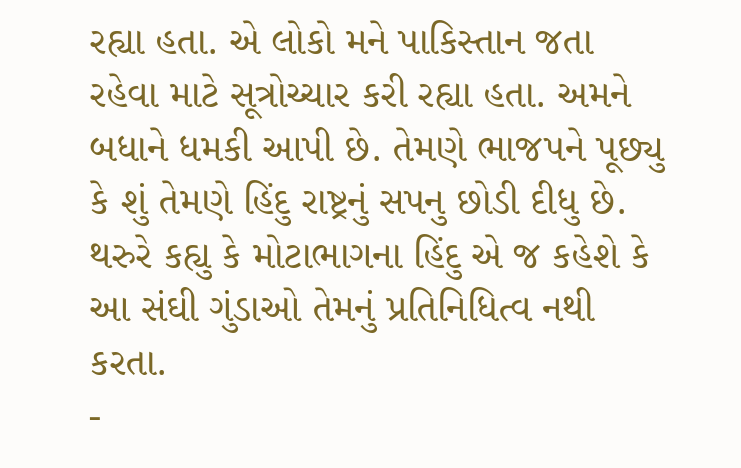રહ્યા હતા. એ લોકો મને પાકિસ્તાન જતા રહેવા માટે સૂત્રોચ્ચાર કરી રહ્યા હતા. અમને બધાને ધમકી આપી છે. તેમણે ભાજપને પૂછ્યુ કે શું તેમણે હિંદુ રાષ્ટ્રનું સપનુ છોડી દીધુ છે. થરુરે કહ્યુ કે મોટાભાગના હિંદુ એ જ કહેશે કે આ સંઘી ગુંડાઓ તેમનું પ્રતિનિધિત્વ નથી કરતા.
-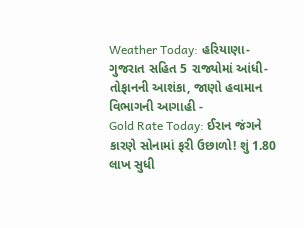Weather Today: હરિયાણા-ગુજરાત સહિત 5 રાજ્યોમાં આંધી-તોફાનની આશંકા, જાણો હવામાન વિભાગની આગાહી -
Gold Rate Today: ઈરાન જંગને કારણે સોનામાં ફરી ઉછાળો! શું 1.80 લાખ સુધી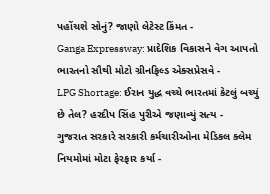પહોંચશે સોનું? જાણો લેટેસ્ટ કિંમત -
Ganga Expressway: પ્રાદેશિક વિકાસને વેગ આપતો ભારતનો સૌથી મોટો ગ્રીનફિલ્ડ એક્સપ્રેસવે -
LPG Shortage: ઈરાન યુદ્ધ વચ્ચે ભારતમાં કેટલું બચ્યું છે તેલ? હરદીપ સિંહ પુરીએ જણાવ્યું સત્ય -
ગુજરાત સરકારે સરકારી કર્મચારીઓના મેડિકલ ક્લેમ નિયમોમાં મોટા ફેરફાર કર્યા -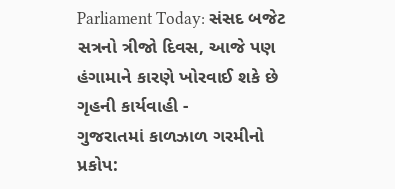Parliament Today: સંસદ બજેટ સત્રનો ત્રીજો દિવસ, આજે પણ હંગામાને કારણે ખોરવાઈ શકે છે ગૃહની કાર્યવાહી -
ગુજરાતમાં કાળઝાળ ગરમીનો પ્રકોપ: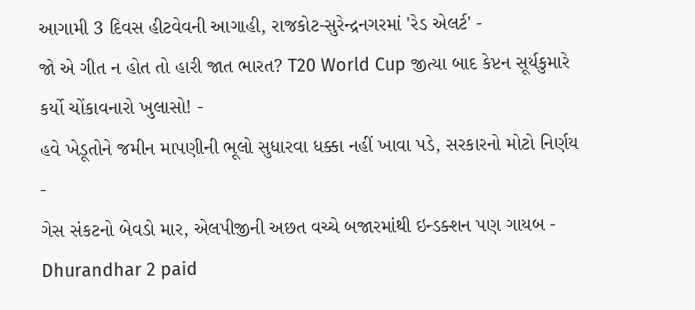આગામી 3 દિવસ હીટવેવની આગાહી, રાજકોટ-સુરેન્દ્રનગરમાં 'રેડ એલર્ટ' -
જો એ ગીત ન હોત તો હારી જાત ભારત? T20 World Cup જીત્યા બાદ કેપ્ટન સૂર્યકુમારે કર્યો ચોંકાવનારો ખુલાસો! -
હવે ખેડૂતોને જમીન માપણીની ભૂલો સુધારવા ધક્કા નહીં ખાવા પડે, સરકારનો મોટો નિર્ણય -
ગેસ સંકટનો બેવડો માર, એલપીજીની અછત વચ્ચે બજારમાંથી ઇન્ડક્શન પણ ગાયબ -
Dhurandhar 2 paid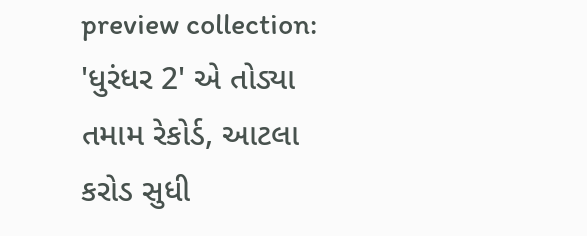preview collection: 'ધુરંધર 2' એ તોડ્યા તમામ રેકોર્ડ, આટલા કરોડ સુધી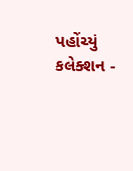પહોંચ્યું કલેક્શન -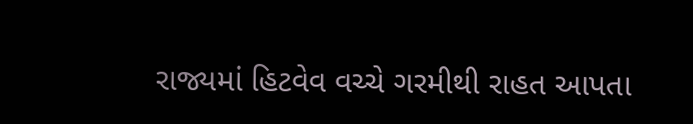રાજ્યમાં હિટવેવ વચ્ચે ગરમીથી રાહત આપતા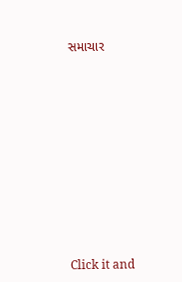સમાચાર












Click it and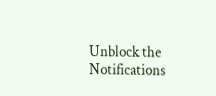Unblock the Notifications